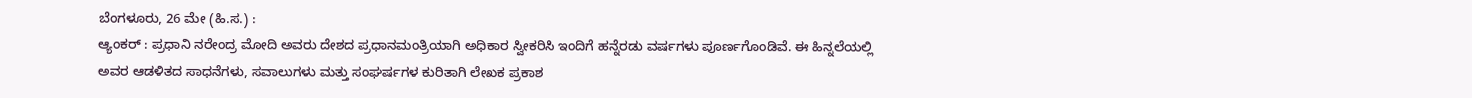ಬೆಂಗಳೂರು, 26 ಮೇ (ಹಿ.ಸ.) :
ಆ್ಯಂಕರ್ : ಪ್ರಧಾನಿ ನರೇಂದ್ರ ಮೋದಿ ಅವರು ದೇಶದ ಪ್ರಧಾನಮಂತ್ರಿಯಾಗಿ ಅಧಿಕಾರ ಸ್ವೀಕರಿಸಿ ಇಂದಿಗೆ ಹನ್ನೆರಡು ವರ್ಷಗಳು ಪೂರ್ಣಗೊಂಡಿವೆ. ಈ ಹಿನ್ನಲೆಯಲ್ಲಿ ಅವರ ಆಡಳಿತದ ಸಾಧನೆಗಳು, ಸವಾಲುಗಳು ಮತ್ತು ಸಂಘರ್ಷಗಳ ಕುರಿತಾಗಿ ಲೇಖಕ ಪ್ರಕಾಶ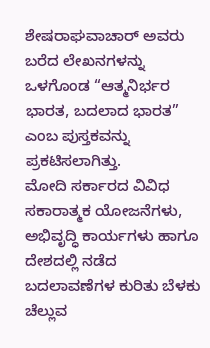ಶೇಷರಾಘವಾಚಾರ್ ಅವರು ಬರೆದ ಲೇಖನಗಳನ್ನು ಒಳಗೊಂಡ “ಆತ್ಮನಿರ್ಭರ ಭಾರತ, ಬದಲಾದ ಭಾರತ” ಎಂಬ ಪುಸ್ತಕವನ್ನು ಪ್ರಕಟಿಸಲಾಗಿತ್ತು.
ಮೋದಿ ಸರ್ಕಾರದ ವಿವಿಧ ಸಕಾರಾತ್ಮಕ ಯೋಜನೆಗಳು, ಅಭಿವೃದ್ಧಿ ಕಾರ್ಯಗಳು ಹಾಗೂ ದೇಶದಲ್ಲಿ ನಡೆದ ಬದಲಾವಣೆಗಳ ಕುರಿತು ಬೆಳಕು ಚೆಲ್ಲುವ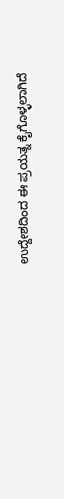ಉದ್ದೇಶದಿಂದ ಈ ಪ್ರಯತ್ನ ಕೈಗೊಳ್ಳಲಾಗಿದೆ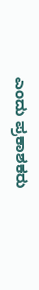ಎಂದು ಪ್ರಕಾಶಕರು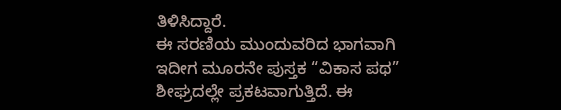ತಿಳಿಸಿದ್ದಾರೆ.
ಈ ಸರಣಿಯ ಮುಂದುವರಿದ ಭಾಗವಾಗಿ ಇದೀಗ ಮೂರನೇ ಪುಸ್ತಕ “ವಿಕಾಸ ಪಥ” ಶೀಘ್ರದಲ್ಲೇ ಪ್ರಕಟವಾಗುತ್ತಿದೆ. ಈ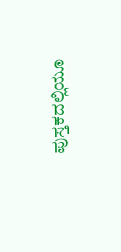ಪುಸ್ತಕದಲ್ಲಿಯೂ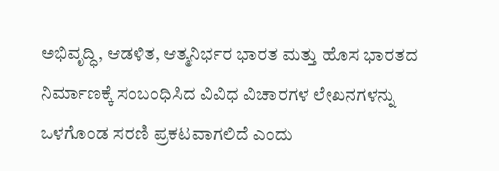ಅಭಿವೃದ್ಧಿ, ಆಡಳಿತ, ಆತ್ಮನಿರ್ಭರ ಭಾರತ ಮತ್ತು ಹೊಸ ಭಾರತದ ನಿರ್ಮಾಣಕ್ಕೆ ಸಂಬಂಧಿಸಿದ ವಿವಿಧ ವಿಚಾರಗಳ ಲೇಖನಗಳನ್ನು ಒಳಗೊಂಡ ಸರಣಿ ಪ್ರಕಟವಾಗಲಿದೆ ಎಂದು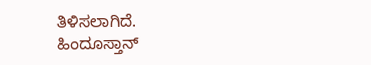ತಿಳಿಸಲಾಗಿದೆ.
ಹಿಂದೂಸ್ತಾನ್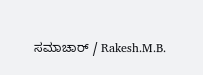ಸಮಾಚಾರ್ / Rakesh.M.B.